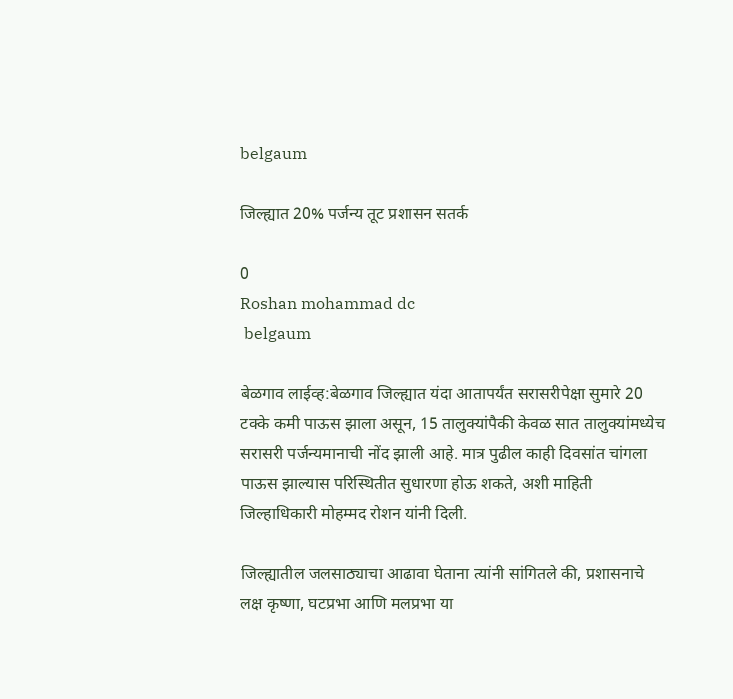belgaum

जिल्ह्यात 20% पर्जन्य तूट प्रशासन सतर्क

0
Roshan mohammad dc
 belgaum

बेळगाव लाईव्ह:बेळगाव जिल्ह्यात यंदा आतापर्यंत सरासरीपेक्षा सुमारे 20 टक्के कमी पाऊस झाला असून, 15 तालुक्यांपैकी केवळ सात तालुक्यांमध्येच सरासरी पर्जन्यमानाची नोंद झाली आहे. मात्र पुढील काही दिवसांत चांगला पाऊस झाल्यास परिस्थितीत सुधारणा होऊ शकते, अशी माहिती जिल्हाधिकारी मोहम्मद रोशन यांनी दिली.

जिल्ह्यातील जलसाठ्याचा आढावा घेताना त्यांनी सांगितले की, प्रशासनाचे लक्ष कृष्णा, घटप्रभा आणि मलप्रभा या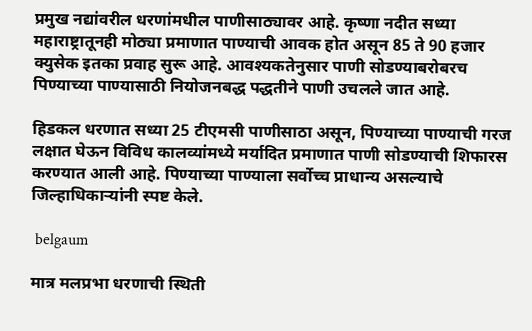प्रमुख नद्यांवरील धरणांमधील पाणीसाठ्यावर आहे. कृष्णा नदीत सध्या महाराष्ट्रातूनही मोठ्या प्रमाणात पाण्याची आवक होत असून 85 ते 90 हजार क्युसेक इतका प्रवाह सुरू आहे. आवश्यकतेनुसार पाणी सोडण्याबरोबरच पिण्याच्या पाण्यासाठी नियोजनबद्ध पद्धतीने पाणी उचलले जात आहे.

हिडकल धरणात सध्या 25 टीएमसी पाणीसाठा असून, पिण्याच्या पाण्याची गरज लक्षात घेऊन विविध कालव्यांमध्ये मर्यादित प्रमाणात पाणी सोडण्याची शिफारस करण्यात आली आहे. पिण्याच्या पाण्याला सर्वोच्च प्राधान्य असल्याचे जिल्हाधिकाऱ्यांनी स्पष्ट केले.

 belgaum

मात्र मलप्रभा धरणाची स्थिती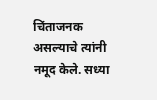चिंताजनक असल्याचे त्यांनी नमूद केले. सध्या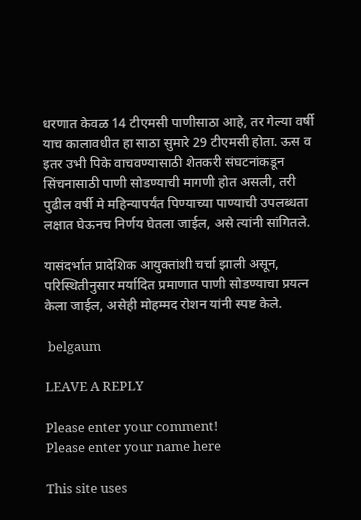धरणात केवळ 14 टीएमसी पाणीसाठा आहे, तर गेल्या वर्षी याच कालावधीत हा साठा सुमारे 29 टीएमसी होता. ऊस व इतर उभी पिके वाचवण्यासाठी शेतकरी संघटनांकडून सिंचनासाठी पाणी सोडण्याची मागणी होत असली, तरी पुढील वर्षी मे महिन्यापर्यंत पिण्याच्या पाण्याची उपलब्धता लक्षात घेऊनच निर्णय घेतला जाईल, असे त्यांनी सांगितले.

यासंदर्भात प्रादेशिक आयुक्तांशी चर्चा झाली असून, परिस्थितीनुसार मर्यादित प्रमाणात पाणी सोडण्याचा प्रयत्न केला जाईल, असेही मोहम्मद रोशन यांनी स्पष्ट केले.

 belgaum

LEAVE A REPLY

Please enter your comment!
Please enter your name here

This site uses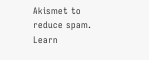Akismet to reduce spam. Learn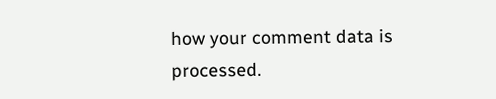how your comment data is processed.